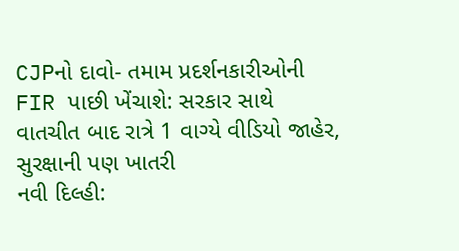CJPનો દાવો- તમામ પ્રદર્શનકારીઓની FIR પાછી ખેંચાશે: સરકાર સાથે વાતચીત બાદ રાત્રે 1 વાગ્યે વીડિયો જાહેર, સુરક્ષાની પણ ખાતરી
નવી દિલ્હી: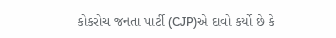કોકરોચ જનતા પાર્ટી (CJP)એ દાવો કર્યો છે કે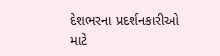દેશભરના પ્રદર્શનકારીઓ માટે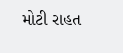મોટી રાહત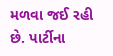મળવા જઈ રહી છે. પાર્ટીના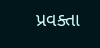પ્રવક્તા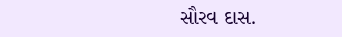સૌરવ દાસ.